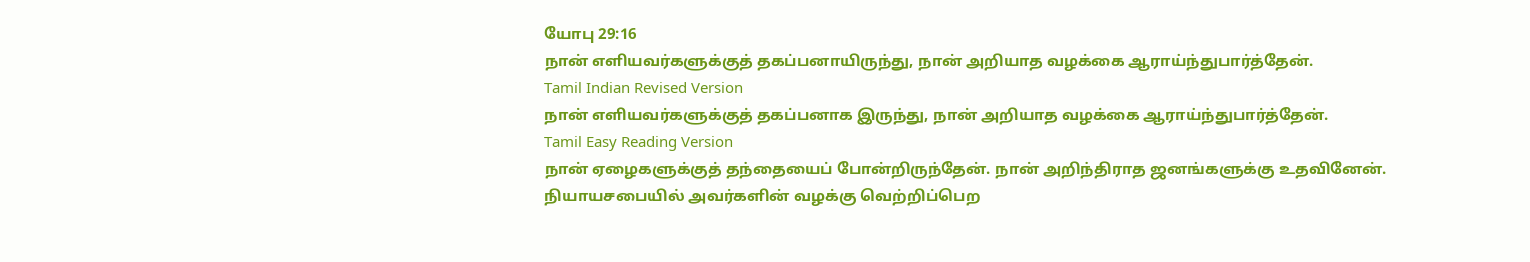யோபு 29:16
நான் எளியவர்களுக்குத் தகப்பனாயிருந்து, நான் அறியாத வழக்கை ஆராய்ந்துபார்த்தேன்.
Tamil Indian Revised Version
நான் எளியவர்களுக்குத் தகப்பனாக இருந்து, நான் அறியாத வழக்கை ஆராய்ந்துபார்த்தேன்.
Tamil Easy Reading Version
நான் ஏழைகளுக்குத் தந்தையைப் போன்றிருந்தேன். நான் அறிந்திராத ஜனங்களுக்கு உதவினேன். நியாயசபையில் அவர்களின் வழக்கு வெற்றிப்பெற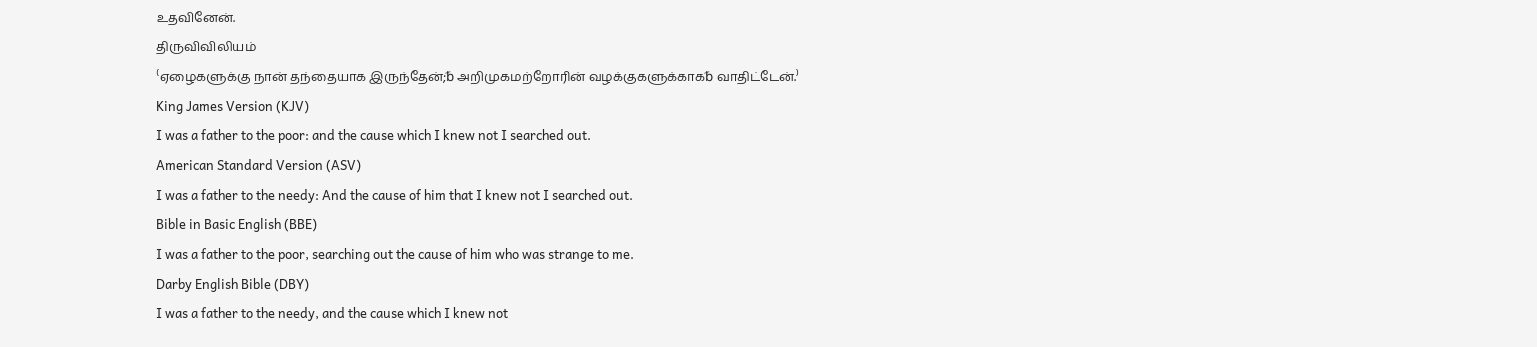உதவினேன்.
திருவிவிலியம்
⁽ஏழைகளுக்கு நான் தந்தையாக இருந்தேன்;␢ அறிமுகமற்றோரின் வழக்குகளுக்காக␢ வாதிட்டேன்.⁾
King James Version (KJV)
I was a father to the poor: and the cause which I knew not I searched out.
American Standard Version (ASV)
I was a father to the needy: And the cause of him that I knew not I searched out.
Bible in Basic English (BBE)
I was a father to the poor, searching out the cause of him who was strange to me.
Darby English Bible (DBY)
I was a father to the needy, and the cause which I knew not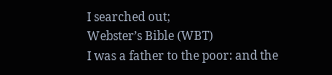I searched out;
Webster’s Bible (WBT)
I was a father to the poor: and the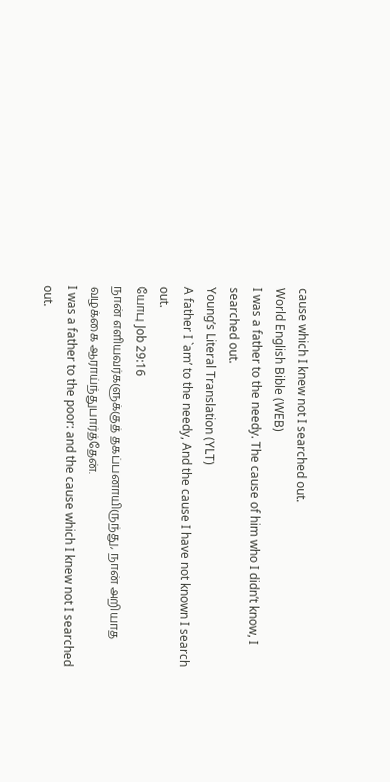cause which I knew not I searched out.
World English Bible (WEB)
I was a father to the needy. The cause of him who I didn’t know, I searched out.
Young’s Literal Translation (YLT)
A father I `am’ to the needy, And the cause I have not known I search out.
யோபு Job 29:16
நான் எளியவர்களுக்குத் தகப்பனாயிருந்து, நான் அறியாத வழக்கை ஆராய்ந்துபார்த்தேன்.
I was a father to the poor: and the cause which I knew not I searched out.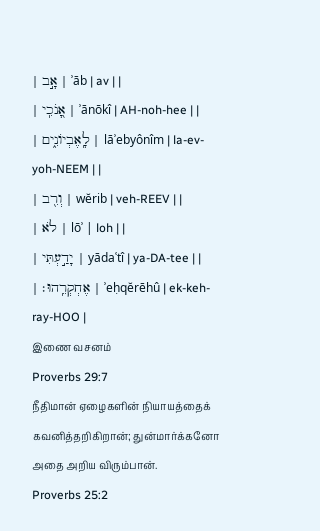| אָ֣ב | ʾāb | av | |
| אָ֭נֹכִֽי | ʾānōkî | AH-noh-hee | |
| לָֽאֶבְיוֹנִ֑ים | lāʾebyônîm | la-ev-yoh-NEEM | |
| וְרִ֖ב | wĕrib | veh-REEV | |
| לֹא | lōʾ | loh | |
| יָדַ֣עְתִּי | yādaʿtî | ya-DA-tee | |
| אֶחְקְרֵֽהוּ׃ | ʾeḥqĕrēhû | ek-keh-ray-HOO |
இணை வசனம்
Proverbs 29:7
நீதிமான் ஏழைகளின் நியாயத்தைக் கவனித்தறிகிறான்; துன்மார்க்கனோ அதை அறிய விரும்பான்.
Proverbs 25:2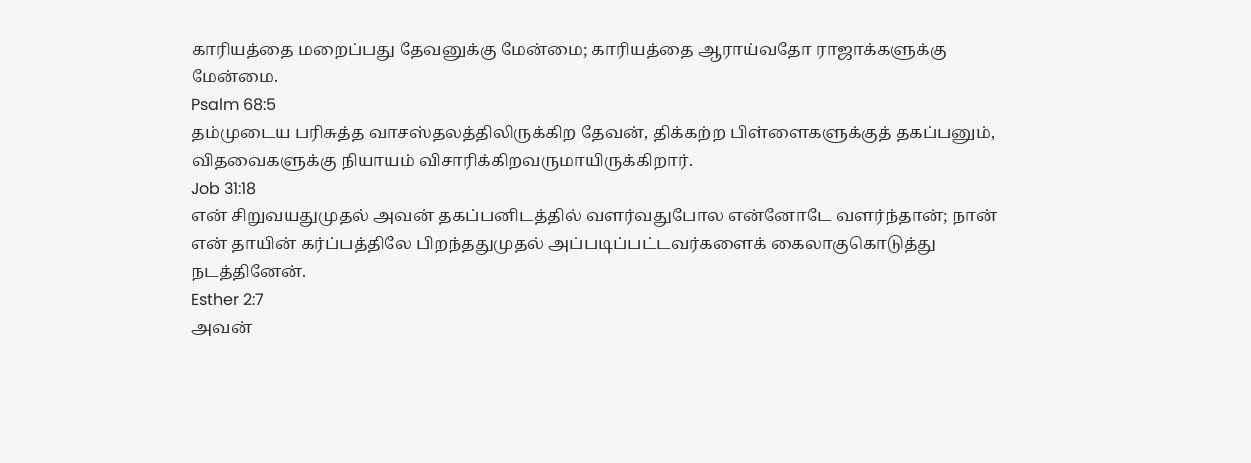காரியத்தை மறைப்பது தேவனுக்கு மேன்மை; காரியத்தை ஆராய்வதோ ராஜாக்களுக்கு மேன்மை.
Psalm 68:5
தம்முடைய பரிசுத்த வாசஸ்தலத்திலிருக்கிற தேவன், திக்கற்ற பிள்ளைகளுக்குத் தகப்பனும், விதவைகளுக்கு நியாயம் விசாரிக்கிறவருமாயிருக்கிறார்.
Job 31:18
என் சிறுவயதுமுதல் அவன் தகப்பனிடத்தில் வளர்வதுபோல என்னோடே வளர்ந்தான்; நான் என் தாயின் கர்ப்பத்திலே பிறந்ததுமுதல் அப்படிப்பட்டவர்களைக் கைலாகுகொடுத்து நடத்தினேன்.
Esther 2:7
அவன்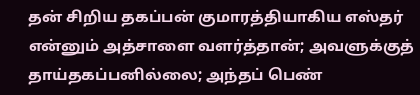தன் சிறிய தகப்பன் குமாரத்தியாகிய எஸ்தர் என்னும் அத்சாளை வளர்த்தான்; அவளுக்குத் தாய்தகப்பனில்லை; அந்தப் பெண்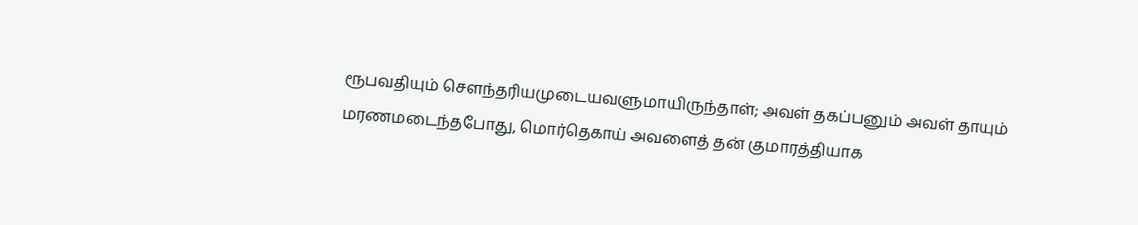ரூபவதியும் சௌந்தரியமுடையவளுமாயிருந்தாள்; அவள் தகப்பனும் அவள் தாயும் மரணமடைந்தபோது, மொர்தெகாய் அவளைத் தன் குமாரத்தியாக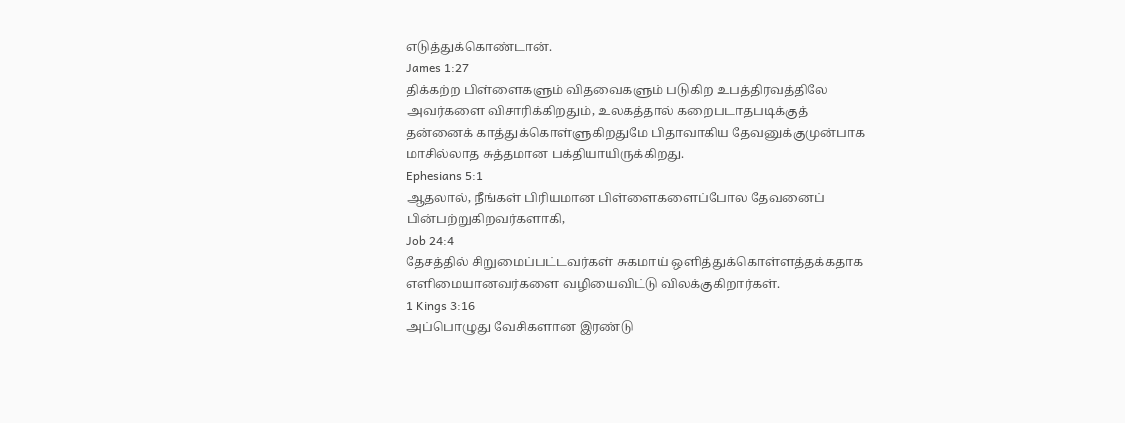எடுத்துக்கொண்டான்.
James 1:27
திக்கற்ற பிள்ளைகளும் விதவைகளும் படுகிற உபத்திரவத்திலே அவர்களை விசாரிக்கிறதும், உலகத்தால் கறைபடாதபடிக்குத் தன்னைக் காத்துக்கொள்ளுகிறதுமே பிதாவாகிய தேவனுக்குமுன்பாக மாசில்லாத சுத்தமான பக்தியாயிருக்கிறது.
Ephesians 5:1
ஆதலால், நீங்கள் பிரியமான பிள்ளைகளைப்போல தேவனைப் பின்பற்றுகிறவர்களாகி,
Job 24:4
தேசத்தில் சிறுமைப்பட்டவர்கள் சுகமாய் ஒளித்துக்கொள்ளத்தக்கதாக எளிமையானவர்களை வழியைவிட்டு விலக்குகிறார்கள்.
1 Kings 3:16
அப்பொழுது வேசிகளான இரண்டு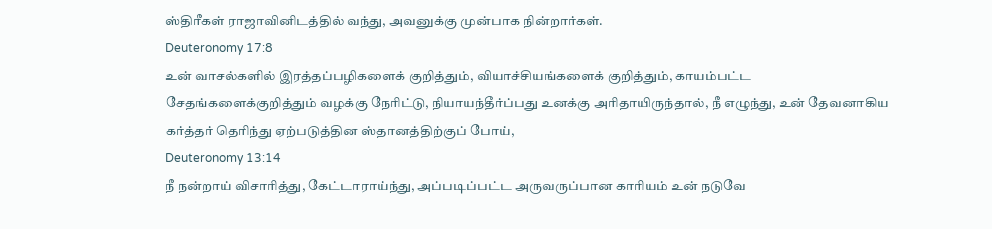ஸ்திரீகள் ராஜாவினிடத்தில் வந்து, அவனுக்கு முன்பாக நின்றார்கள்.
Deuteronomy 17:8
உன் வாசல்களில் இரத்தப்பழிகளைக் குறித்தும், வியாச்சியங்களைக் குறித்தும், காயம்பட்ட சேதங்களைக்குறித்தும் வழக்கு நேரிட்டு, நியாயந்தீர்ப்பது உனக்கு அரிதாயிருந்தால், நீ எழுந்து, உன் தேவனாகிய கர்த்தர் தெரிந்து ஏற்படுத்தின ஸ்தானத்திற்குப் போய்,
Deuteronomy 13:14
நீ நன்றாய் விசாரித்து, கேட்டாராய்ந்து, அப்படிப்பட்ட அருவருப்பான காரியம் உன் நடுவே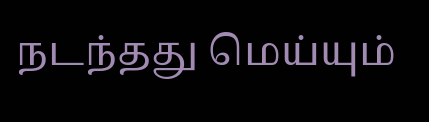நடந்தது மெய்யும்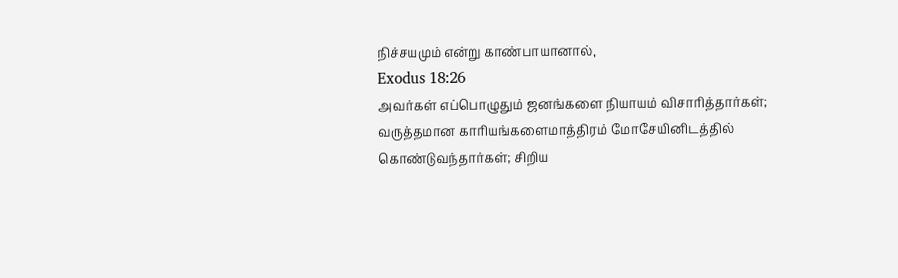நிச்சயமும் என்று காண்பாயானால்,
Exodus 18:26
அவர்கள் எப்பொழுதும் ஜனங்களை நியாயம் விசாரித்தார்கள்; வருத்தமான காரியங்களைமாத்திரம் மோசேயினிடத்தில் கொண்டுவந்தார்கள்; சிறிய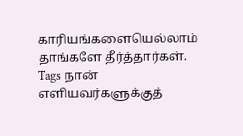காரியங்களையெல்லாம் தாங்களே தீர்த்தார்கள்.
Tags நான் எளியவர்களுக்குத்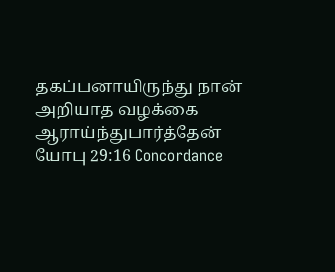தகப்பனாயிருந்து நான் அறியாத வழக்கை ஆராய்ந்துபார்த்தேன்
யோபு 29:16 Concordance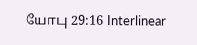யோபு 29:16 Interlinear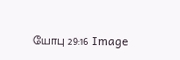யோபு 29:16 Image